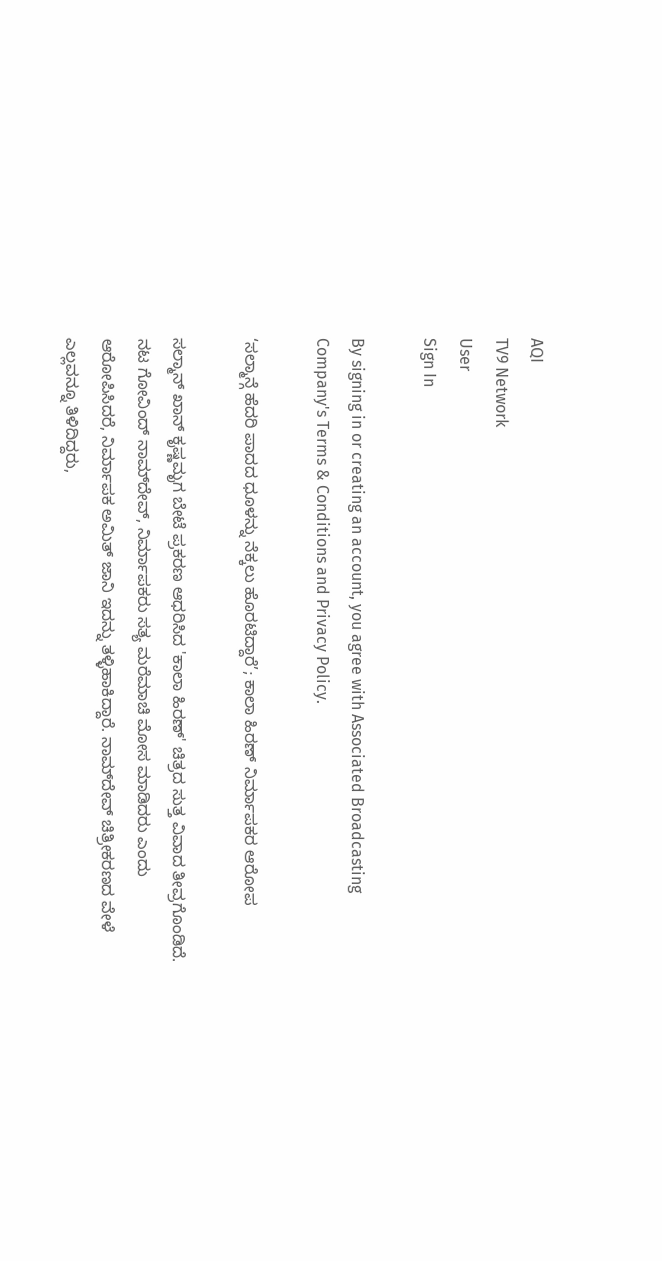AQI
TV9 Network
User
Sign In

By signing in or creating an account, you agree with Associated Broadcasting Company's Terms & Conditions and Privacy Policy.

‘ಸಲ್ಮಾನ್ಗೆ ಹೆದರಿ ಪಾದದ ಧೂಳನ್ನು ನೆಕ್ಕಲು ಹೊರಟಿದ್ದಾರೆ’; ಕಾಲಾ ಹಿರಣ್ ನಿರ್ಮಾಪಕರ ಆರೋಪ

ಸಲ್ಮಾನ್ ಖಾನ್ ಕೃಷ್ಣಮೃಗ ಬೇಟೆ ಪ್ರಕರಣ ಆಧರಿಸಿದ 'ಕಾಲಾ ಹಿರಣ್' ಚಿತ್ರದ ಸುತ್ತ ವಿವಾದ ತೀವ್ರಗೊಂಡಿದೆ. ನಟ ಗೋವಿಂದ್ ನಾಮ್‌ದೇವ್, ನಿರ್ಮಾಪಕರು ಸತ್ಯ ಮರೆಮಾಚಿ ಮೋಸ ಮಾಡಿದರು ಎಂದು ಆರೋಪಿಸಿದರೆ, ನಿರ್ಮಾಪಕ ಅಮಿತ್ ಜಾನಿ ಇದನ್ನು ತಳ್ಳಿಹಾಕಿದ್ದಾರೆ. ನಾಮ್‌ದೇವ್ ಚಿತ್ರೀಕರಣದ ವೇಳೆ ಎಲ್ಲವನ್ನೂ ತಿಳಿದಿದ್ದರು,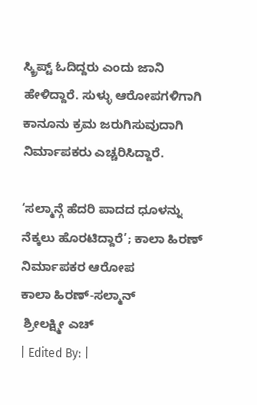ಸ್ಕ್ರಿಪ್ಟ್ ಓದಿದ್ದರು ಎಂದು ಜಾನಿ ಹೇಳಿದ್ದಾರೆ. ಸುಳ್ಳು ಆರೋಪಗಳಿಗಾಗಿ ಕಾನೂನು ಕ್ರಮ ಜರುಗಿಸುವುದಾಗಿ ನಿರ್ಮಾಪಕರು ಎಚ್ಚರಿಸಿದ್ದಾರೆ.

‘ಸಲ್ಮಾನ್ಗೆ ಹೆದರಿ ಪಾದದ ಧೂಳನ್ನು ನೆಕ್ಕಲು ಹೊರಟಿದ್ದಾರೆ’; ಕಾಲಾ ಹಿರಣ್ ನಿರ್ಮಾಪಕರ ಆರೋಪ
ಕಾಲಾ ಹಿರಣ್-ಸಲ್ಮಾನ್
 ಶ್ರೀಲಕ್ಷ್ಮೀ ಎಚ್
| Edited By: |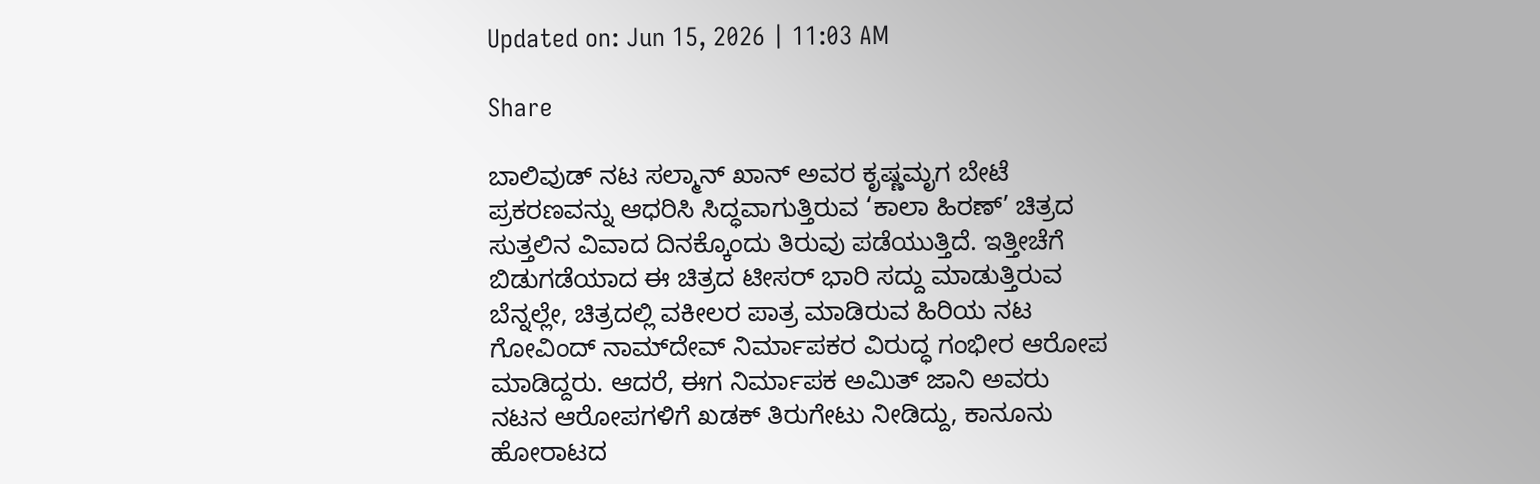Updated on: Jun 15, 2026 | 11:03 AM

Share

ಬಾಲಿವುಡ್ ನಟ ಸಲ್ಮಾನ್ ಖಾನ್ ಅವರ ಕೃಷ್ಣಮೃಗ ಬೇಟೆ ಪ್ರಕರಣವನ್ನು ಆಧರಿಸಿ ಸಿದ್ಧವಾಗುತ್ತಿರುವ ‘ಕಾಲಾ ಹಿರಣ್’ ಚಿತ್ರದ ಸುತ್ತಲಿನ ವಿವಾದ ದಿನಕ್ಕೊಂದು ತಿರುವು ಪಡೆಯುತ್ತಿದೆ. ಇತ್ತೀಚೆಗೆ ಬಿಡುಗಡೆಯಾದ ಈ ಚಿತ್ರದ ಟೀಸರ್ ಭಾರಿ ಸದ್ದು ಮಾಡುತ್ತಿರುವ ಬೆನ್ನಲ್ಲೇ, ಚಿತ್ರದಲ್ಲಿ ವಕೀಲರ ಪಾತ್ರ ಮಾಡಿರುವ ಹಿರಿಯ ನಟ ಗೋವಿಂದ್ ನಾಮ್‌ದೇವ್ ನಿರ್ಮಾಪಕರ ವಿರುದ್ಧ ಗಂಭೀರ ಆರೋಪ ಮಾಡಿದ್ದರು. ಆದರೆ, ಈಗ ನಿರ್ಮಾಪಕ ಅಮಿತ್ ಜಾನಿ ಅವರು ನಟನ ಆರೋಪಗಳಿಗೆ ಖಡಕ್ ತಿರುಗೇಟು ನೀಡಿದ್ದು, ಕಾನೂನು ಹೋರಾಟದ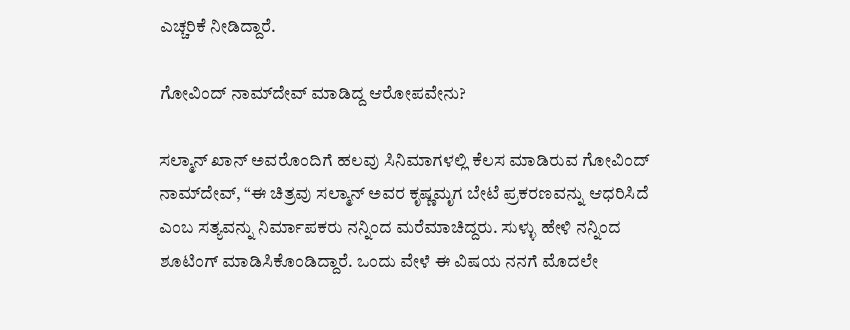ಎಚ್ಚರಿಕೆ ನೀಡಿದ್ದಾರೆ.

ಗೋವಿಂದ್ ನಾಮ್‌ದೇವ್ ಮಾಡಿದ್ದ ಆರೋಪವೇನು?

ಸಲ್ಮಾನ್ ಖಾನ್ ಅವರೊಂದಿಗೆ ಹಲವು ಸಿನಿಮಾಗಳಲ್ಲಿ ಕೆಲಸ ಮಾಡಿರುವ ಗೋವಿಂದ್ ನಾಮ್‌ದೇವ್, “ಈ ಚಿತ್ರವು ಸಲ್ಮಾನ್ ಅವರ ಕೃಷ್ಣಮೃಗ ಬೇಟೆ ಪ್ರಕರಣವನ್ನು ಆಧರಿಸಿದೆ ಎಂಬ ಸತ್ಯವನ್ನು ನಿರ್ಮಾಪಕರು ನನ್ನಿಂದ ಮರೆಮಾಚಿದ್ದರು. ಸುಳ್ಳು ಹೇಳಿ ನನ್ನಿಂದ ಶೂಟಿಂಗ್ ಮಾಡಿಸಿಕೊಂಡಿದ್ದಾರೆ. ಒಂದು ವೇಳೆ ಈ ವಿಷಯ ನನಗೆ ಮೊದಲೇ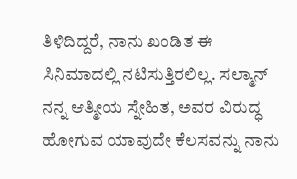ತಿಳಿದಿದ್ದರೆ, ನಾನು ಖಂಡಿತ ಈ ಸಿನಿಮಾದಲ್ಲಿ ನಟಿಸುತ್ತಿರಲಿಲ್ಲ. ಸಲ್ಮಾನ್ ನನ್ನ ಆತ್ಮೀಯ ಸ್ನೇಹಿತ, ಅವರ ವಿರುದ್ಧ ಹೋಗುವ ಯಾವುದೇ ಕೆಲಸವನ್ನು ನಾನು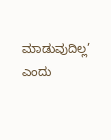ಮಾಡುವುದಿಲ್ಲ’ ಎಂದು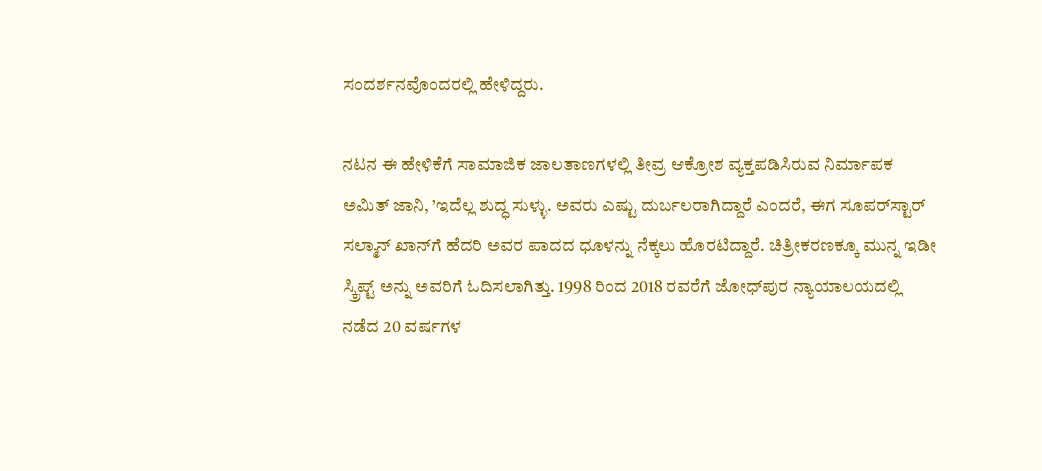ಸಂದರ್ಶನವೊಂದರಲ್ಲಿ ಹೇಳಿದ್ದರು.

ನಟನ ಈ ಹೇಳಿಕೆಗೆ ಸಾಮಾಜಿಕ ಜಾಲತಾಣಗಳಲ್ಲಿ ತೀವ್ರ ಆಕ್ರೋಶ ವ್ಯಕ್ತಪಡಿಸಿರುವ ನಿರ್ಮಾಪಕ ಅಮಿತ್ ಜಾನಿ, ’ಇದೆಲ್ಲ ಶುದ್ಧ ಸುಳ್ಳು. ಅವರು ಎಷ್ಟು ದುರ್ಬಲರಾಗಿದ್ದಾರೆ ಎಂದರೆ, ಈಗ ಸೂಪರ್‌ಸ್ಟಾರ್ ಸಲ್ಮಾನ್ ಖಾನ್‌ಗೆ ಹೆದರಿ ಅವರ ಪಾದದ ಧೂಳನ್ನು ನೆಕ್ಕಲು ಹೊರಟಿದ್ದಾರೆ. ಚಿತ್ರೀಕರಣಕ್ಕೂ ಮುನ್ನ ಇಡೀ ಸ್ಕ್ರಿಪ್ಟ್ ಅನ್ನು ಅವರಿಗೆ ಓದಿಸಲಾಗಿತ್ತು. 1998 ರಿಂದ 2018 ರವರೆಗೆ ಜೋಧ್‌ಪುರ ನ್ಯಾಯಾಲಯದಲ್ಲಿ ನಡೆದ 20 ವರ್ಷಗಳ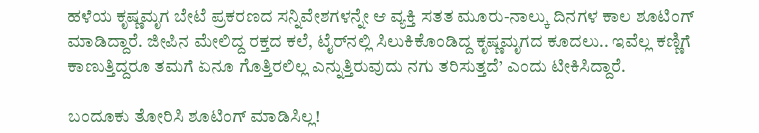ಹಳೆಯ ಕೃಷ್ಣಮೃಗ ಬೇಟೆ ಪ್ರಕರಣದ ಸನ್ನಿವೇಶಗಳನ್ನೇ ಆ ವ್ಯಕ್ತಿ ಸತತ ಮೂರು-ನಾಲ್ಕು ದಿನಗಳ ಕಾಲ ಶೂಟಿಂಗ್ ಮಾಡಿದ್ದಾರೆ. ಜೀಪಿನ ಮೇಲಿದ್ದ ರಕ್ತದ ಕಲೆ, ಟೈರ್‌ನಲ್ಲಿ ಸಿಲುಕಿಕೊಂಡಿದ್ದ ಕೃಷ್ಣಮೃಗದ ಕೂದಲು.. ಇವೆಲ್ಲ ಕಣ್ಣಿಗೆ ಕಾಣುತ್ತಿದ್ದರೂ ತಮಗೆ ಏನೂ ಗೊತ್ತಿರಲಿಲ್ಲ ಎನ್ನುತ್ತಿರುವುದು ನಗು ತರಿಸುತ್ತದೆ’ ಎಂದು ಟೀಕಿಸಿದ್ದಾರೆ.

ಬಂದೂಕು ತೋರಿಸಿ ಶೂಟಿಂಗ್ ಮಾಡಿಸಿಲ್ಲ!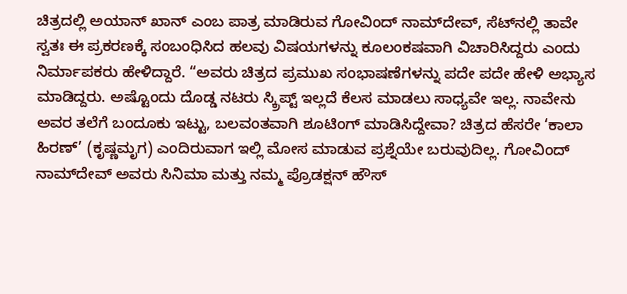ಚಿತ್ರದಲ್ಲಿ ಅಯಾನ್ ಖಾನ್ ಎಂಬ ಪಾತ್ರ ಮಾಡಿರುವ ಗೋವಿಂದ್ ನಾಮ್‌ದೇವ್, ಸೆಟ್‌ನಲ್ಲಿ ತಾವೇ ಸ್ವತಃ ಈ ಪ್ರಕರಣಕ್ಕೆ ಸಂಬಂಧಿಸಿದ ಹಲವು ವಿಷಯಗಳನ್ನು ಕೂಲಂಕಷವಾಗಿ ವಿಚಾರಿಸಿದ್ದರು ಎಂದು ನಿರ್ಮಾಪಕರು ಹೇಳಿದ್ದಾರೆ. “ಅವರು ಚಿತ್ರದ ಪ್ರಮುಖ ಸಂಭಾಷಣೆಗಳನ್ನು ಪದೇ ಪದೇ ಹೇಳಿ ಅಭ್ಯಾಸ ಮಾಡಿದ್ದರು. ಅಷ್ಟೊಂದು ದೊಡ್ಡ ನಟರು ಸ್ಕ್ರಿಪ್ಟ್ ಇಲ್ಲದೆ ಕೆಲಸ ಮಾಡಲು ಸಾಧ್ಯವೇ ಇಲ್ಲ. ನಾವೇನು ಅವರ ತಲೆಗೆ ಬಂದೂಕು ಇಟ್ಟು, ಬಲವಂತವಾಗಿ ಶೂಟಿಂಗ್ ಮಾಡಿಸಿದ್ದೇವಾ? ಚಿತ್ರದ ಹೆಸರೇ ‘ಕಾಲಾ ಹಿರಣ್’ (ಕೃಷ್ಣಮೃಗ) ಎಂದಿರುವಾಗ ಇಲ್ಲಿ ಮೋಸ ಮಾಡುವ ಪ್ರಶ್ನೆಯೇ ಬರುವುದಿಲ್ಲ. ಗೋವಿಂದ್ ನಾಮ್‌ದೇವ್ ಅವರು ಸಿನಿಮಾ ಮತ್ತು ನಮ್ಮ ಪ್ರೊಡಕ್ಷನ್ ಹೌಸ್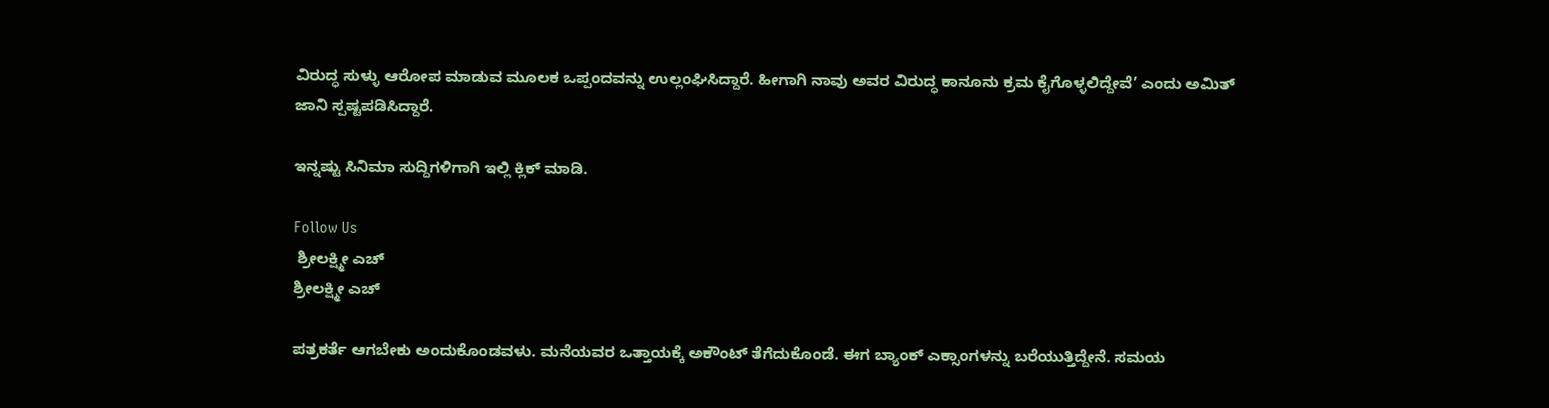ವಿರುದ್ಧ ಸುಳ್ಳು ಆರೋಪ ಮಾಡುವ ಮೂಲಕ ಒಪ್ಪಂದವನ್ನು ಉಲ್ಲಂಘಿಸಿದ್ದಾರೆ. ಹೀಗಾಗಿ ನಾವು ಅವರ ವಿರುದ್ಧ ಕಾನೂನು ಕ್ರಮ ಕೈಗೊಳ್ಳಲಿದ್ದೇವೆ’ ಎಂದು ಅಮಿತ್ ಜಾನಿ ಸ್ಪಷ್ಟಪಡಿಸಿದ್ದಾರೆ.

ಇನ್ನಷ್ಟು ಸಿನಿಮಾ ಸುದ್ದಿಗಳಿಗಾಗಿ ಇಲ್ಲಿ ಕ್ಲಿಕ್ ಮಾಡಿ.

Follow Us
 ಶ್ರೀಲಕ್ಷ್ಮೀ ಎಚ್
ಶ್ರೀಲಕ್ಷ್ಮೀ ಎಚ್

ಪತ್ರಕರ್ತೆ ಆಗಬೇಕು ಅಂದುಕೊಂಡವಳು. ಮನೆಯವರ ಒತ್ತಾಯಕ್ಕೆ ಅಕೌಂಟ್ ತೆಗೆದುಕೊಂಡೆ. ಈಗ ಬ್ಯಾಂಕ್ ಎಕ್ಸಾಂಗಳನ್ನು ಬರೆಯುತ್ತಿದ್ದೇನೆ. ಸಮಯ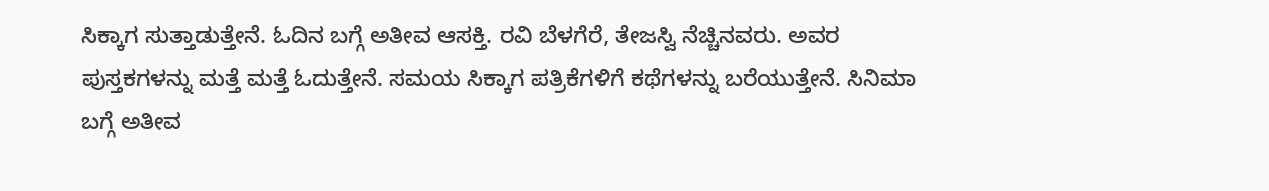ಸಿಕ್ಕಾಗ ಸುತ್ತಾಡುತ್ತೇನೆ. ಓದಿನ ಬಗ್ಗೆ ಅತೀವ ಆಸಕ್ತಿ. ರವಿ ಬೆಳಗೆರೆ, ತೇಜಸ್ವಿ ನೆಚ್ಚಿನವರು. ಅವರ ಪುಸ್ತಕಗಳನ್ನು ಮತ್ತೆ ಮತ್ತೆ ಓದುತ್ತೇನೆ. ಸಮಯ ಸಿಕ್ಕಾಗ ಪತ್ರಿಕೆಗಳಿಗೆ ಕಥೆಗಳನ್ನು ಬರೆಯುತ್ತೇನೆ. ಸಿನಿಮಾ ಬಗ್ಗೆ ಅತೀವ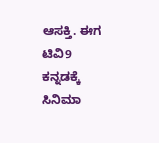ಆಸಕ್ತಿ. ಈಗ ಟಿವಿ9 ಕನ್ನಡಕ್ಕೆ ಸಿನಿಮಾ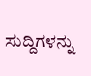ಸುದ್ದಿಗಳನ್ನು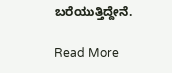ಬರೆಯುತ್ತಿದ್ದೇನೆ.

Read More